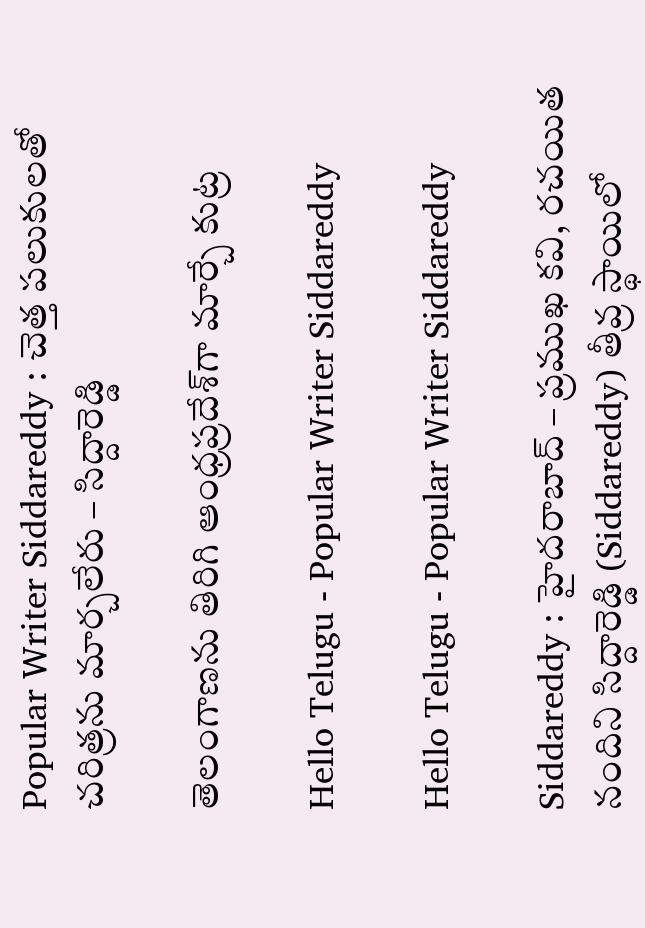Popular Writer Siddareddy : చెత్త ప‌లుకుల‌తో చ‌రిత్ర‌ను మార్చ‌లేరు – సిద్దారెడ్డి

తెలంగాణను తిరిగి ఆంధ్రప్రదేశ్‌గా మార్చే కుట్ర

Hello Telugu - Popular Writer Siddareddy

Hello Telugu - Popular Writer Siddareddy

Siddareddy : హైద‌రాబాద్ – ప్ర‌ముఖ క‌వి, ర‌చ‌యిత నందిని సిద్దారెడ్డి (Siddareddy) తీవ్ర స్థాయిలో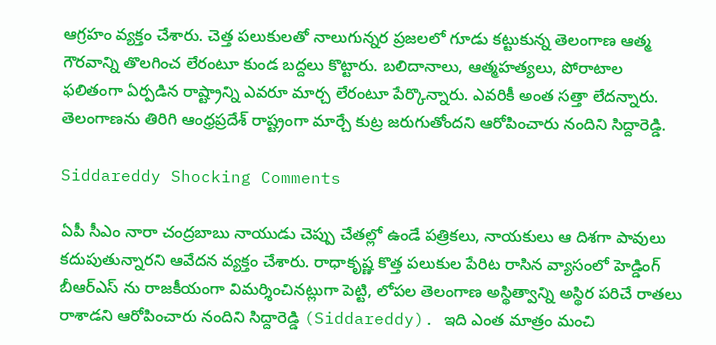ఆగ్ర‌హం వ్య‌క్తం చేశారు. చెత్త ప‌లుకుల‌తో నాలుగున్న‌ర ప్ర‌జ‌ల‌లో గూడు క‌ట్టుకున్న తెలంగాణ ఆత్మ గౌర‌వాన్ని తొల‌గించ లేరంటూ కుండ బ‌ద్ద‌లు కొట్టారు. బ‌లిదానాలు, ఆత్మ‌హ‌త్య‌లు, పోరాటాల ఫ‌లితంగా ఏర్ప‌డిన రాష్ట్రాన్ని ఎవ‌రూ మార్చ లేరంటూ పేర్కొన్నారు. ఎవ‌రికీ అంత స‌త్తా లేద‌న్నారు. తెలంగాణ‌ను తిరిగి ఆంధ్ర‌ప్ర‌దేశ్ రాష్ట్రంగా మార్చే కుట్ర జ‌రుగుతోంద‌ని ఆరోపించారు నందిని సిద్దారెడ్డి.

Siddareddy Shocking Comments

ఏపీ సీఎం నారా చంద్ర‌బాబు నాయుడు చెప్పు చేతల్లో ఉండే పత్రికలు, నాయకులు ఆ దిశగా పావులు కదుపుతున్నార‌ని ఆవేద‌న వ్య‌క్తం చేశారు. రాధాకృష్ణ కొత్త పలుకుల పేరిట రాసిన వ్యాసంలో హెడ్డింగ్ బీఆర్ఎస్ ను రాజకీయంగా విమర్శించినట్లుగా పెట్టి, లోపల తెలంగాణ అస్థిత్వాన్ని అస్థిర పరిచే రాతలు రాశాడని ఆరోపించారు నందిని సిద్దారెడ్డి (Siddareddy). ఇది ఎంత మాత్రం మంచి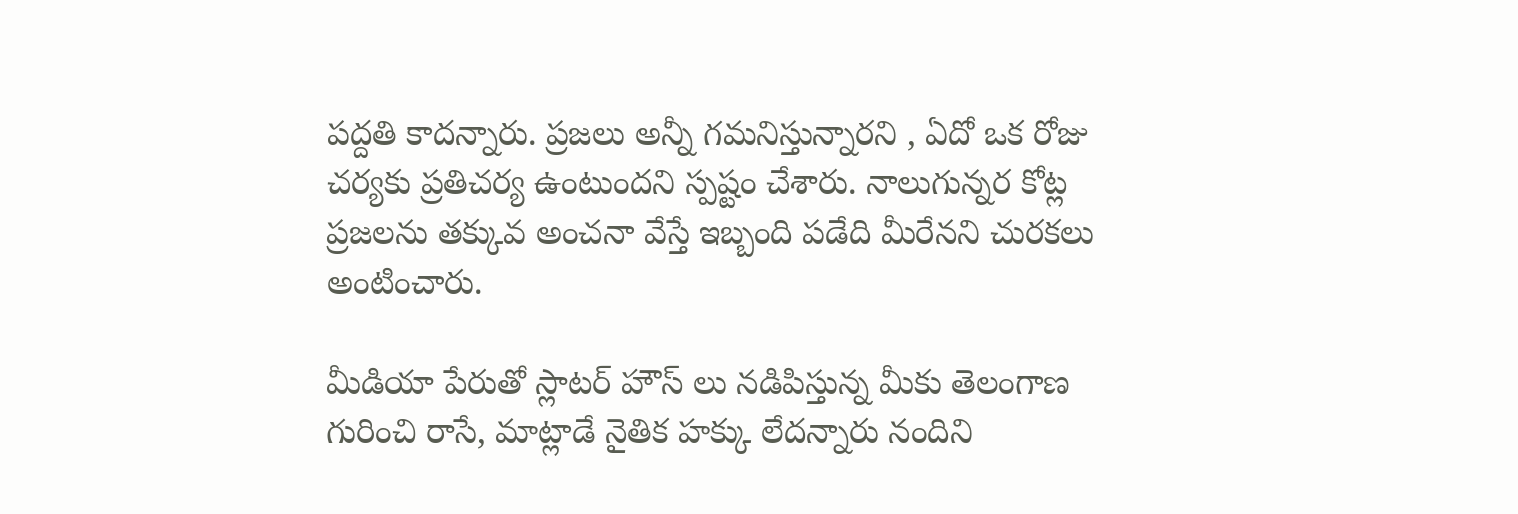ప‌ద్ద‌తి కాద‌న్నారు. ప్ర‌జ‌లు అన్నీ గ‌మ‌నిస్తున్నార‌ని , ఏదో ఒక రోజు చ‌ర్య‌కు ప్ర‌తిచ‌ర్య ఉంటుంద‌ని స్ప‌ష్టం చేశారు. నాలుగున్న‌ర కోట్ల ప్ర‌జ‌ల‌ను త‌క్కువ అంచ‌నా వేస్తే ఇబ్బంది ప‌డేది మీరేన‌ని చుర‌క‌లు అంటించారు.

మీడియా పేరుతో స్లాట‌ర్ హౌస్ లు న‌డిపిస్తున్న మీకు తెలంగాణ గురించి రాసే, మాట్లాడే నైతిక హ‌క్కు లేద‌న్నారు నందిని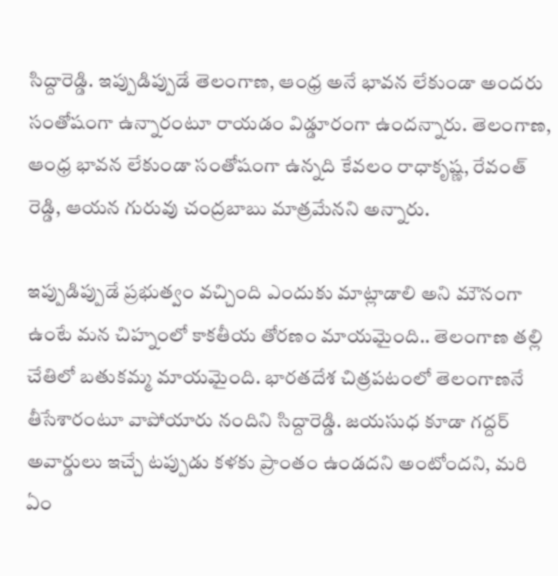సిద్దారెడ్డి. ఇప్పుడిప్పుడే తెలంగాణ, ఆంధ్ర అనే భావన లేకుండా అందరు సంతోషంగా ఉన్నారంటూ రాయ‌డం విడ్డూరంగా ఉంద‌న్నారు. తెలంగాణ, ఆంధ్ర భావన లేకుండా సంతోషంగా ఉన్నది కేవలం రాధాకృష్ణ, రేవంత్ రెడ్డి, ఆయన గురువు చంద్రబాబు మాత్రమేన‌ని అన్నారు.

ఇప్పుడిప్పుడే ప్రభుత్వం వచ్చింది ఎందుకు మాట్లాడాలి అని మౌనంగా ఉంటే మన చిహ్నంలో కాకతీయ తోరణం మాయమైంది.. తెలంగాణ తల్లి చేతిలో బతుకమ్మ మాయమైంది. భారతదేశ చిత్రపటంలో తెలంగాణనే తీసేశారంటూ వాపోయారు నందిని సిద్దారెడ్డి. జయసుధ కూడా గద్దర్ అవార్డులు ఇచ్చే ట‌ప్పుడు క‌ళ‌కు ప్రాంతం ఉండ‌ద‌ని అంటోంద‌ని, మ‌రి ఏం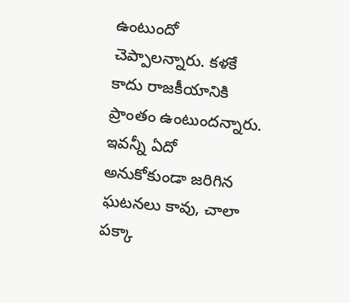ఉంటుందో చెప్పాల‌న్నారు. క‌ళ‌కే కాదు రాజ‌కీయానికి ప్రాంతం ఉంటుంద‌న్నారు. ఇవన్నీ ఏదో అనుకోకుండా జరిగిన ఘటనలు కావు, చాలా పక్కా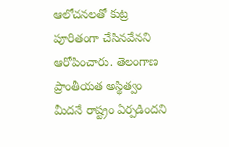ఆలోచనలతో కుట్ర పూరితంగా చేసినవేన‌ని ఆరోపించారు. తెలంగాణ ప్రాంతీయత అస్థిత్వం మీదనే రాష్ట్రం ఏర్పడిందని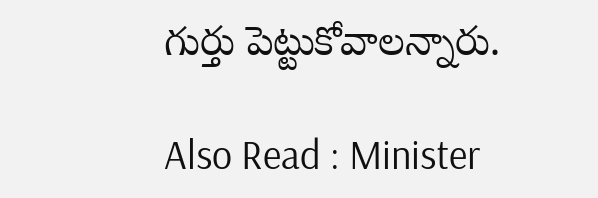గుర్తు పెట్టుకోవాల‌న్నారు.

Also Read : Minister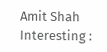Amit Shah Interesting :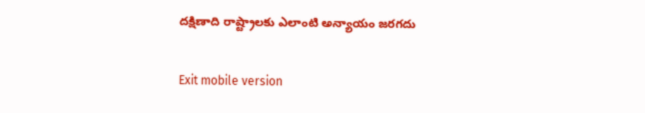దక్షిణాది రాష్ట్రాలకు ఎలాంటి అన్యాయం జరగదు

Exit mobile version